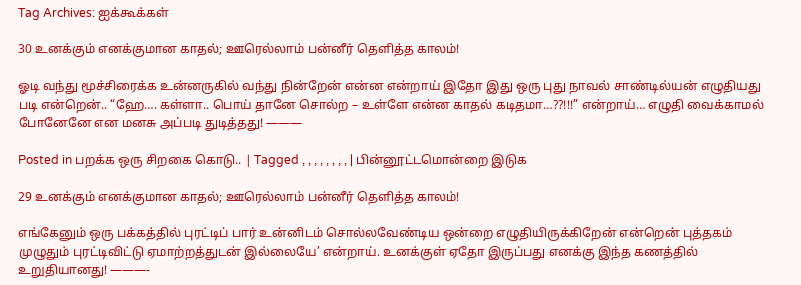Tag Archives: ஐக்கூக்கள்

30 உனக்கும் எனக்குமான காதல்; ஊரெல்லாம் பன்னீர் தெளித்த காலம்!

ஓடி வந்து மூச்சிரைக்க உன்னருகில் வந்து நின்றேன் என்ன என்றாய் இதோ இது ஒரு புது நாவல் சாண்டில்யன் எழுதியது படி என்றென்.. “ஹே…. கள்ளா.. பொய் தானே சொல்ற – உள்ளே என்ன காதல் கடிதமா…??!!!” என்றாய்… எழுதி வைக்காமல் போனேனே என மனசு அப்படி துடித்தது! ———

Posted in பறக்க ஒரு சிறகை கொடு.. | Tagged , , , , , , , , | பின்னூட்டமொன்றை இடுக

29 உனக்கும் எனக்குமான காதல்; ஊரெல்லாம் பன்னீர் தெளித்த காலம்!

எங்கேனும் ஒரு பக்கத்தில் புரட்டிப் பார் உன்னிடம் சொல்லவேண்டிய ஒன்றை எழுதியிருக்கிறேன் என்றென் புத்தகம் முழுதும் புரட்டிவிட்டு ஏமாற்றத்துடன் இல்லையே’ என்றாய். உனக்குள் ஏதோ இருப்பது எனக்கு இந்த கணத்தில் உறுதியானது! ———-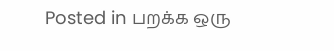Posted in பறக்க ஒரு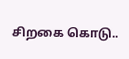சிறகை கொடு..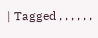| Tagged , , , , , ,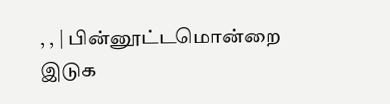, , | பின்னூட்டமொன்றை இடுக